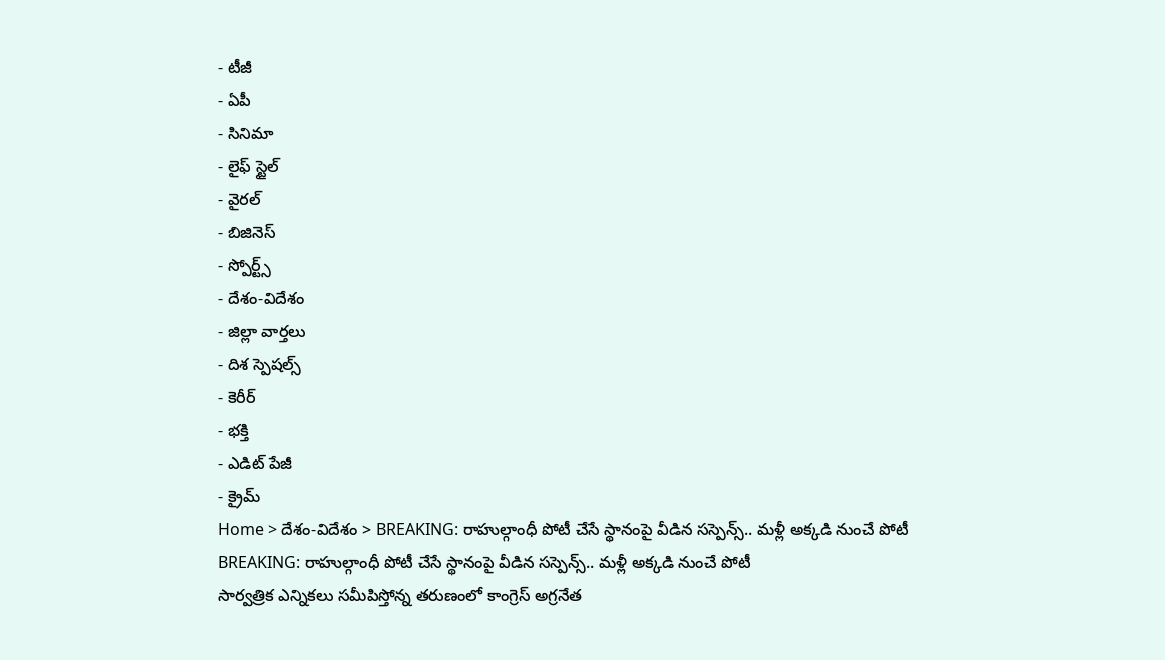- టీజీ
- ఏపీ
- సినిమా
- లైఫ్ స్టైల్
- వైరల్
- బిజినెస్
- స్పోర్ట్స్
- దేశం-విదేశం
- జిల్లా వార్తలు
- దిశ స్పెషల్స్
- కెరీర్
- భక్తి
- ఎడిట్ పేజీ
- క్రైమ్
Home > దేశం-విదేశం > BREAKING: రాహుల్గాంధీ పోటీ చేసే స్థానంపై వీడిన సస్పెన్స్.. మళ్లీ అక్కడి నుంచే పోటీ
BREAKING: రాహుల్గాంధీ పోటీ చేసే స్థానంపై వీడిన సస్పెన్స్.. మళ్లీ అక్కడి నుంచే పోటీ
సార్వత్రిక ఎన్నికలు సమీపిస్తోన్న తరుణంలో కాంగ్రెస్ అగ్రనేత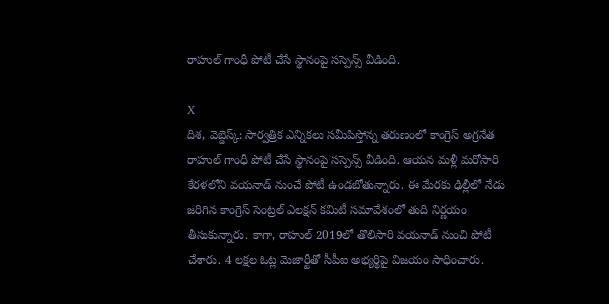రాహుల్ గాంధీ పోటీ చేసే స్థానంపై సస్పెన్స్ వీడింది.

X
దిశ, వెబ్డెస్క్: సార్వత్రిక ఎన్నికలు సమీపిస్తోన్న తరుణంలో కాంగ్రెస్ అగ్రనేత రాహుల్ గాంధీ పోటీ చేసే స్థానంపై సస్పెన్స్ వీడింది. ఆయన మళ్లీ మరోసారి కేరళలోని వయనాడ్ నుంచే పోటీ ఉండబోతున్నారు. ఈ మేరకు ఢిల్లీలో నేడు జరిగిన కాంగ్రెస్ సెంట్రల్ ఎలక్షన్ కమిటీ సమావేశంలో తుది నిర్ణయం తీసుకున్నారు. కాగా, రాహుల్ 2019లో తొలిసారి వయనాడ్ నుంచి పోటీ చేశారు. 4 లక్షల ఓట్ల మెజార్టీతో సీపీఐ అభ్యర్థిపై విజయం సాధించారు.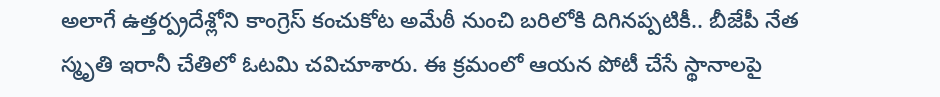అలాగే ఉత్తర్ప్రదేశ్లోని కాంగ్రెస్ కంచుకోట అమేఠీ నుంచి బరిలోకి దిగినప్పటికీ.. బీజేపీ నేత స్మృతి ఇరానీ చేతిలో ఓటమి చవిచూశారు. ఈ క్రమంలో ఆయన పోటీ చేసే స్థానాలపై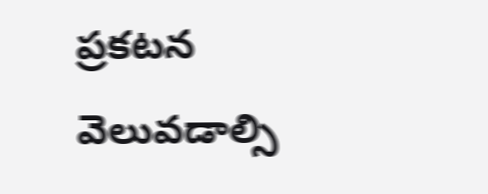ప్రకటన వెలువడాల్సి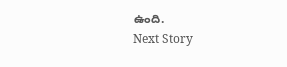ఉంది.
Next Story